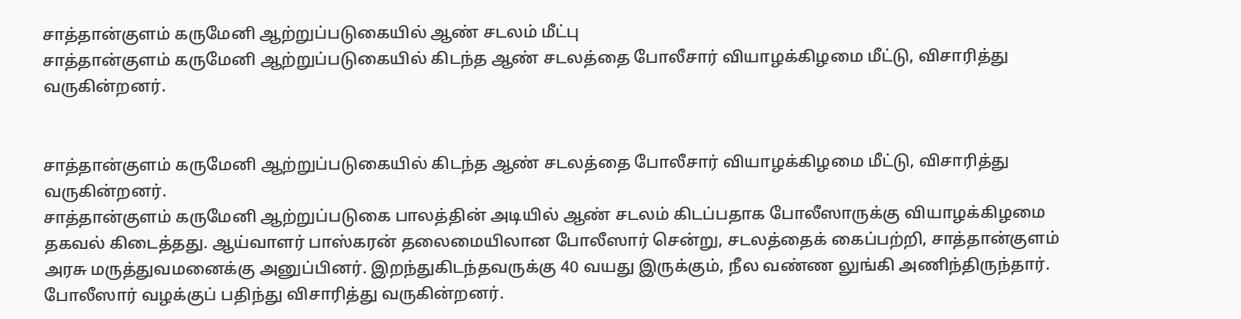சாத்தான்குளம் கருமேனி ஆற்றுப்படுகையில் ஆண் சடலம் மீட்பு
சாத்தான்குளம் கருமேனி ஆற்றுப்படுகையில் கிடந்த ஆண் சடலத்தை போலீசார் வியாழக்கிழமை மீட்டு, விசாரித்து வருகின்றனர்.


சாத்தான்குளம் கருமேனி ஆற்றுப்படுகையில் கிடந்த ஆண் சடலத்தை போலீசார் வியாழக்கிழமை மீட்டு, விசாரித்து வருகின்றனர்.
சாத்தான்குளம் கருமேனி ஆற்றுப்படுகை பாலத்தின் அடியில் ஆண் சடலம் கிடப்பதாக போலீஸாருக்கு வியாழக்கிழமை தகவல் கிடைத்தது. ஆய்வாளர் பாஸ்கரன் தலைமையிலான போலீஸார் சென்று, சடலத்தைக் கைப்பற்றி, சாத்தான்குளம் அரசு மருத்துவமனைக்கு அனுப்பினர். இறந்துகிடந்தவருக்கு 40 வயது இருக்கும், நீல வண்ண லுங்கி அணிந்திருந்தார்.
போலீஸார் வழக்குப் பதிந்து விசாரித்து வருகின்றனர்.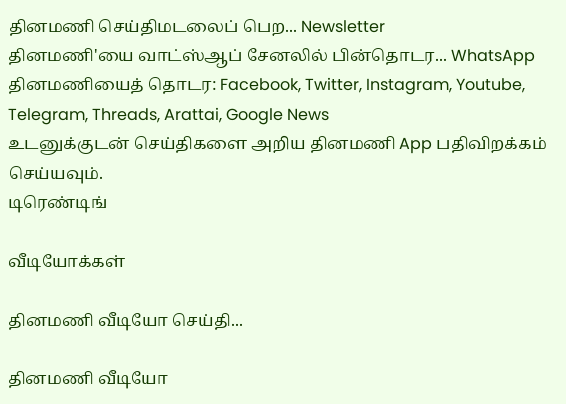தினமணி செய்திமடலைப் பெற... Newsletter
தினமணி'யை வாட்ஸ்ஆப் சேனலில் பின்தொடர... WhatsApp
தினமணியைத் தொடர: Facebook, Twitter, Instagram, Youtube, Telegram, Threads, Arattai, Google News
உடனுக்குடன் செய்திகளை அறிய தினமணி App பதிவிறக்கம் செய்யவும்.
டிரெண்டிங்

வீடியோக்கள்

தினமணி வீடியோ செய்தி...

தினமணி வீடியோ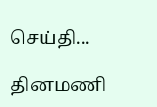செய்தி...

தினமணி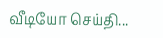வீடியோ செய்தி...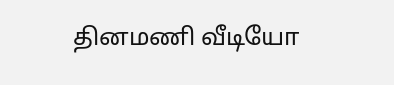தினமணி வீடியோ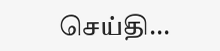செய்தி...